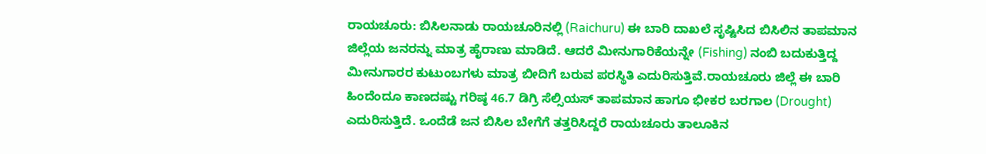ರಾಯಚೂರು: ಬಿಸಿಲನಾಡು ರಾಯಚೂರಿನಲ್ಲಿ (Raichuru) ಈ ಬಾರಿ ದಾಖಲೆ ಸೃಷ್ಟಿಸಿದ ಬಿಸಿಲಿನ ತಾಪಮಾನ ಜಿಲ್ಲೆಯ ಜನರನ್ನು ಮಾತ್ರ ಹೈರಾಣು ಮಾಡಿದೆ. ಆದರೆ ಮೀನುಗಾರಿಕೆಯನ್ನೇ (Fishing) ನಂಬಿ ಬದುಕುತ್ತಿದ್ದ ಮೀನುಗಾರರ ಕುಟುಂಬಗಳು ಮಾತ್ರ ಬೀದಿಗೆ ಬರುವ ಪರಸ್ಥಿತಿ ಎದುರಿಸುತ್ತಿವೆ.ರಾಯಚೂರು ಜಿಲ್ಲೆ ಈ ಬಾರಿ ಹಿಂದೆಂದೂ ಕಾಣದಷ್ಟು ಗರಿಷ್ಠ 46.7 ಡಿಗ್ರಿ ಸೆಲ್ಸಿಯಸ್ ತಾಪಮಾನ ಹಾಗೂ ಭೀಕರ ಬರಗಾಲ (Drought) ಎದುರಿಸುತ್ತಿದೆ. ಒಂದೆಡೆ ಜನ ಬಿಸಿಲ ಬೇಗೆಗೆ ತತ್ತರಿಸಿದ್ದರೆ ರಾಯಚೂರು ತಾಲೂಕಿನ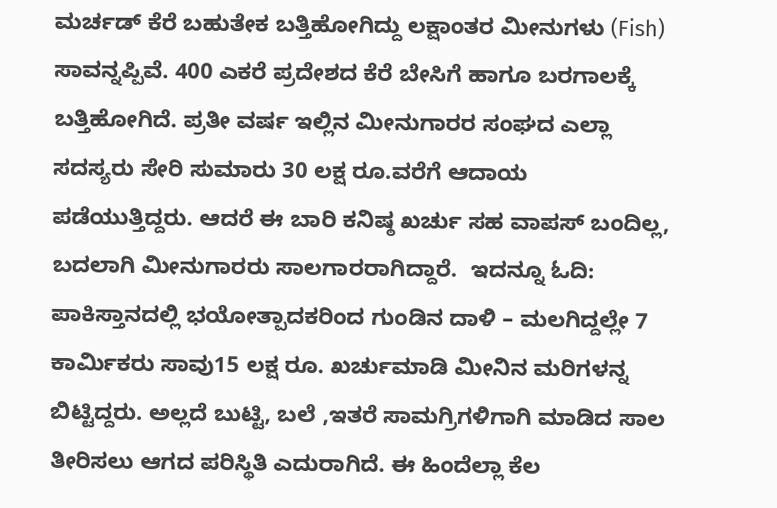ಮರ್ಚಡ್ ಕೆರೆ ಬಹುತೇಕ ಬತ್ತಿಹೋಗಿದ್ದು ಲಕ್ಷಾಂತರ ಮೀನುಗಳು (Fish) ಸಾವನ್ನಪ್ಪಿವೆ. 400 ಎಕರೆ ಪ್ರದೇಶದ ಕೆರೆ ಬೇಸಿಗೆ ಹಾಗೂ ಬರಗಾಲಕ್ಕೆ ಬತ್ತಿಹೋಗಿದೆ. ಪ್ರತೀ ವರ್ಷ ಇಲ್ಲಿನ ಮೀನುಗಾರರ ಸಂಘದ ಎಲ್ಲಾ ಸದಸ್ಯರು‌ ಸೇರಿ ಸುಮಾರು 30 ಲಕ್ಷ ರೂ.ವರೆಗೆ ಆದಾಯ ಪಡೆಯುತ್ತಿದ್ದರು. ಆದರೆ ಈ ಬಾರಿ ಕನಿಷ್ಠ ಖರ್ಚು ಸಹ ವಾಪಸ್ ಬಂದಿಲ್ಲ, ಬದಲಾಗಿ ಮೀನುಗಾರರು ಸಾಲಗಾರರಾಗಿದ್ದಾರೆ.  ಇದನ್ನೂ ಓದಿ: ಪಾಕಿಸ್ತಾನದಲ್ಲಿ ಭಯೋತ್ಪಾದಕರಿಂದ ಗುಂಡಿನ ದಾಳಿ – ಮಲಗಿದ್ದಲ್ಲೇ 7 ಕಾರ್ಮಿಕರು ಸಾವು15 ಲಕ್ಷ ರೂ. ಖರ್ಚುಮಾಡಿ ಮೀನಿನ ಮರಿಗಳನ್ನ ಬಿಟ್ಟಿದ್ದರು. ಅಲ್ಲದೆ ಬುಟ್ಟಿ, ಬಲೆ ,ಇತರೆ ಸಾಮಗ್ರಿಗಳಿಗಾಗಿ ಮಾಡಿದ ಸಾಲ‌ ತೀರಿಸಲು ಆಗದ ಪರಿಸ್ಥಿತಿ ಎದುರಾಗಿದೆ. ಈ ಹಿಂದೆಲ್ಲಾ ಕೆಲ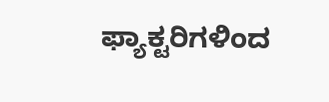ಫ್ಯಾಕ್ಟರಿಗಳಿಂದ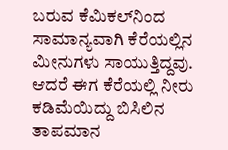ಬರುವ ಕೆಮಿಕಲ್‌ನಿಂದ ಸಾಮಾನ್ಯವಾಗಿ ಕೆರೆಯಲ್ಲಿನ ಮೀನುಗಳು ಸಾಯುತ್ತಿದ್ದವು. ಆದರೆ ಈಗ ಕೆರೆಯಲ್ಲಿ ನೀರು ಕಡಿಮೆಯಿದ್ದು ಬಿಸಿಲಿನ ತಾಪಮಾನ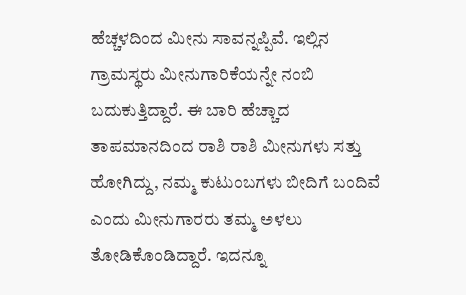ಹೆಚ್ಚಳದಿಂದ ಮೀನು ಸಾವನ್ನಪ್ಪಿವೆ. ಇಲ್ಲಿನ ಗ್ರಾಮಸ್ಥರು ಮೀನುಗಾರಿಕೆಯನ್ನೇ ನಂಬಿ ಬದುಕುತ್ತಿದ್ದಾರೆ. ಈ ಬಾರಿ ಹೆಚ್ಚಾದ ತಾಪಮಾನದಿಂದ ರಾಶಿ ರಾಶಿ ಮೀನುಗಳು ಸತ್ತು‌ ಹೋಗಿದ್ದು, ನಮ್ಮ ಕುಟುಂಬಗಳು ಬೀದಿಗೆ ಬಂದಿವೆ ಎಂದು ಮೀನುಗಾರರು ತಮ್ಮ ಅಳಲು ತೋಡಿಕೊಂಡಿದ್ದಾರೆ. ಇದನ್ನೂ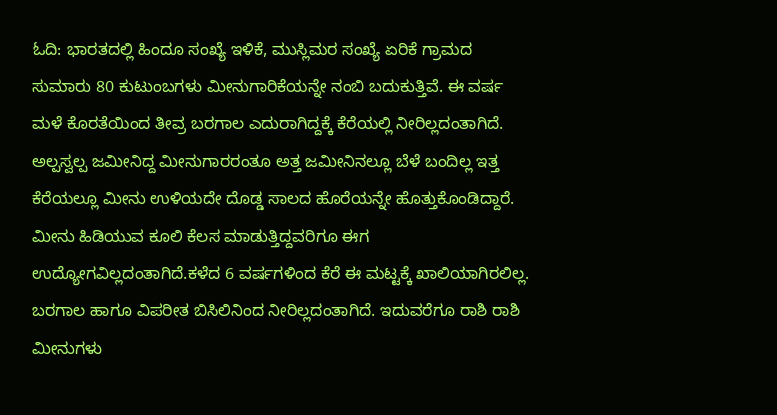ಓದಿ: ಭಾರತದಲ್ಲಿ ಹಿಂದೂ ಸಂಖ್ಯೆ ಇಳಿಕೆ, ಮುಸ್ಲಿಮರ ಸಂಖ್ಯೆ ಏರಿಕೆ ಗ್ರಾಮದ ಸುಮಾರು 80 ಕುಟುಂಬಗಳು ಮೀನುಗಾರಿಕೆಯನ್ನೇ ನಂಬಿ ಬದುಕುತ್ತಿವೆ. ಈ ವರ್ಷ ಮಳೆ ಕೊರತೆಯಿಂದ ತೀವ್ರ ಬರಗಾಲ ಎದುರಾಗಿದ್ದಕ್ಕೆ ಕೆರೆಯಲ್ಲಿ ನೀರಿಲ್ಲದಂತಾಗಿದೆ. ಅಲ್ಪಸ್ವಲ್ಪ ಜಮೀನಿದ್ದ ಮೀನುಗಾರರಂತೂ ಅತ್ತ ಜಮೀನಿನಲ್ಲೂ ಬೆಳೆ ಬಂದಿಲ್ಲ ಇತ್ತ ಕೆರೆಯಲ್ಲೂ ಮೀನು ಉಳಿಯದೇ ದೊಡ್ಡ ಸಾಲದ ಹೊರೆಯನ್ನೇ ಹೊತ್ತುಕೊಂಡಿದ್ದಾರೆ. ಮೀನು ಹಿಡಿಯುವ ಕೂಲಿ‌ ಕೆಲಸ ಮಾಡುತ್ತಿದ್ದವರಿಗೂ ಈಗ ಉದ್ಯೋಗವಿಲ್ಲದಂತಾಗಿದೆ.ಕಳೆದ 6 ವರ್ಷಗಳಿಂದ ಕೆರೆ ಈ ಮಟ್ಟಕ್ಕೆ ಖಾಲಿಯಾಗಿರಲಿಲ್ಲ. ಬರಗಾಲ ಹಾಗೂ ವಿಪರೀತ ಬಿಸಿಲಿನಿಂದ ನೀರಿಲ್ಲದಂತಾಗಿದೆ. ಇದುವರೆಗೂ ರಾಶಿ ರಾಶಿ ಮೀನುಗಳು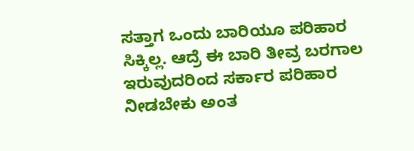ಸತ್ತಾಗ ಒಂದು ಬಾರಿಯೂ ಪರಿಹಾರ ಸಿಕ್ಕಿಲ್ಲ. ಆದ್ರೆ ಈ ಬಾರಿ ತೀವ್ರ ಬರಗಾಲ ಇರುವುದರಿಂದ ಸರ್ಕಾರ ಪರಿಹಾರ ನೀಡಬೇಕು ಅಂತ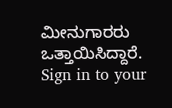ಮೀನುಗಾರರು ಒತ್ತಾಯಿಸಿದ್ದಾರೆ. Sign in to your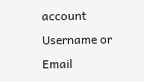account
Username or Email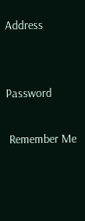Address


Password

 Remember Me